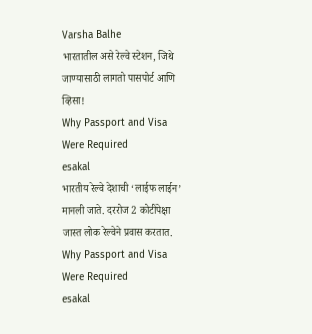Varsha Balhe
भारतातील असे रेल्वे स्टेशन, जिथे जाण्यासाठी लागतो पासपोर्ट आणि व्हिसा!
Why Passport and Visa Were Required
esakal
भारतीय रेल्वे देशाची ‘लाईफ लाईन’ मानली जाते. दररोज 2 कोटींपेक्षा जास्त लोक रेल्वेने प्रवास करतात.
Why Passport and Visa Were Required
esakal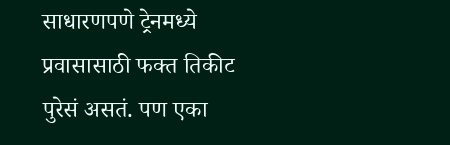साधारणपणे ट्रेनमध्ये प्रवासासाठी फक्त तिकीट पुरेसं असतं. पण एका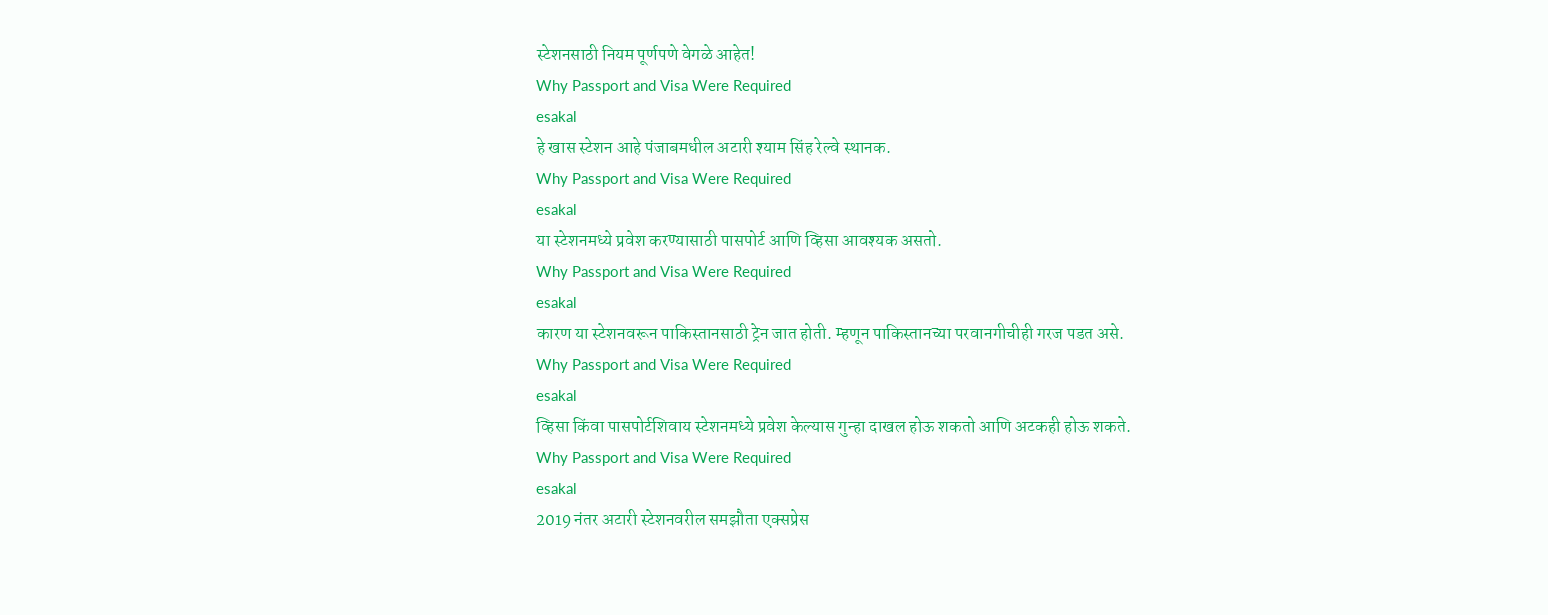स्टेशनसाठी नियम पूर्णपणे वेगळे आहेत!
Why Passport and Visa Were Required
esakal
हे खास स्टेशन आहे पंजाबमधील अटारी श्याम सिंह रेल्वे स्थानक.
Why Passport and Visa Were Required
esakal
या स्टेशनमध्ये प्रवेश करण्यासाठी पासपोर्ट आणि व्हिसा आवश्यक असतो.
Why Passport and Visa Were Required
esakal
कारण या स्टेशनवरून पाकिस्तानसाठी ट्रेन जात होती. म्हणून पाकिस्तानच्या परवानगीचीही गरज पडत असे.
Why Passport and Visa Were Required
esakal
व्हिसा किंवा पासपोर्टशिवाय स्टेशनमध्ये प्रवेश केल्यास गुन्हा दाखल होऊ शकतो आणि अटकही होऊ शकते.
Why Passport and Visa Were Required
esakal
2019 नंतर अटारी स्टेशनवरील समझौता एक्सप्रेस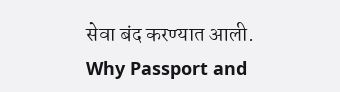सेवा बंद करण्यात आली.
Why Passport and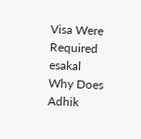Visa Were Required
esakal
Why Does Adhik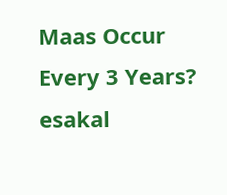Maas Occur Every 3 Years?
esakal